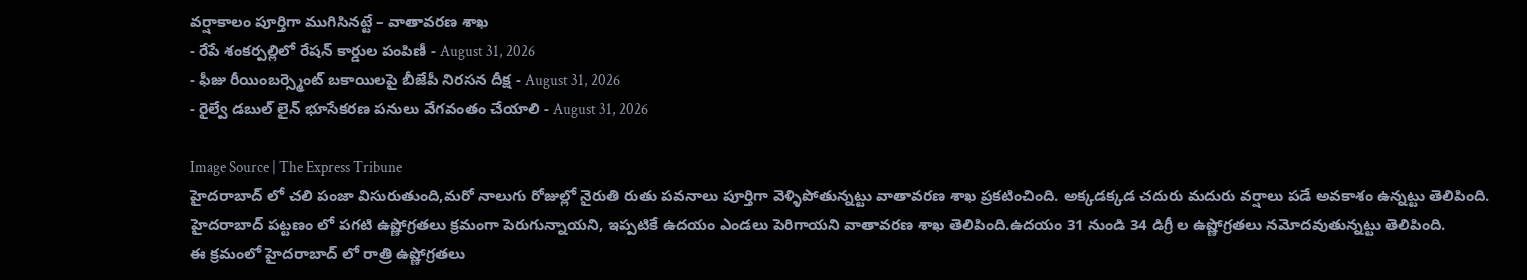వర్షాకాలం పూర్తిగా ముగిసినట్టే – వాతావరణ శాఖ
- రేపే శంకర్పల్లిలో రేషన్ కార్డుల పంపిణీ - August 31, 2026
- ఫీజు రీయింబర్స్మెంట్ బకాయిలపై బీజేపీ నిరసన దీక్ష - August 31, 2026
- రైల్వే డబుల్ లైన్ భూసేకరణ పనులు వేగవంతం చేయాలి - August 31, 2026

Image Source | The Express Tribune
హైదరాబాద్ లో చలి పంజా విసురుతుంది,మరో నాలుగు రోజుల్లో నైరుతి రుతు పవనాలు పూర్తిగా వెళ్ళిపోతున్నట్టు వాతావరణ శాఖ ప్రకటించింది. అక్కడక్కడ చదురు మదురు వర్షాలు పడే అవకాశం ఉన్నట్టు తెలిపింది.
హైదరాబాద్ పట్టణం లో పగటి ఉష్ణోగ్రతలు క్రమంగా పెరుగున్నాయని, ఇప్పటికే ఉదయం ఎండలు పెరిగాయని వాతావరణ శాఖ తెలిపింది.ఉదయం 31 నుండి 34 డిగ్రీ ల ఉష్ణోగ్రతలు నమోదవుతున్నట్టు తెలిపింది.
ఈ క్రమంలో హైదరాబాద్ లో రాత్రి ఉష్ణోగ్రతలు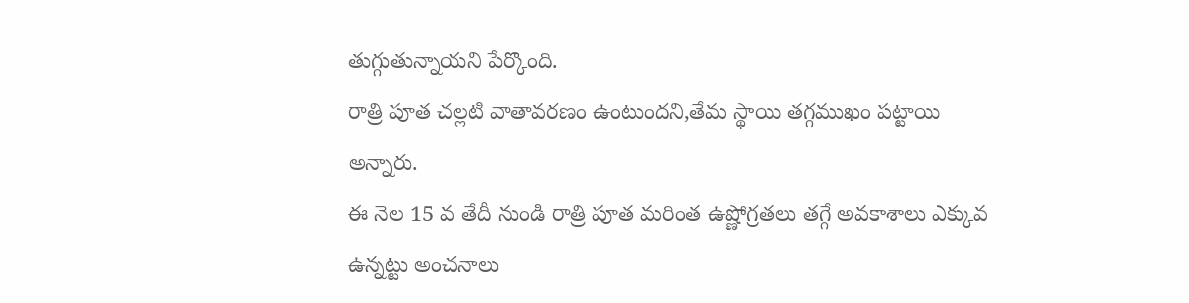తుగ్గుతున్నాయని పేర్కొంది.
రాత్రి పూత చల్లటి వాతావరణం ఉంటుందని,తేమ స్థాయి తగ్గముఖం పట్టాయి అన్నారు.
ఈ నెల 15 వ తేదీ నుండి రాత్రి పూత మరింత ఉష్ణోగ్రతలు తగ్గే అవకాశాలు ఎక్కువ ఉన్నట్టు అంచనాలు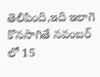తెలిపింది,ఇది ఇలాగె కొనసాగితే నవంబర్ లో 15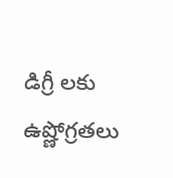డిగ్రీ లకు ఉష్ణోగ్రతలు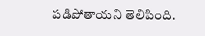పడిపోతాయని తెలిపింది.